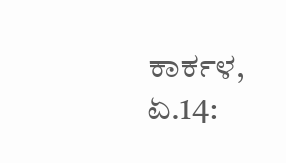ಕಾರ್ಕಳ, ಏ.14: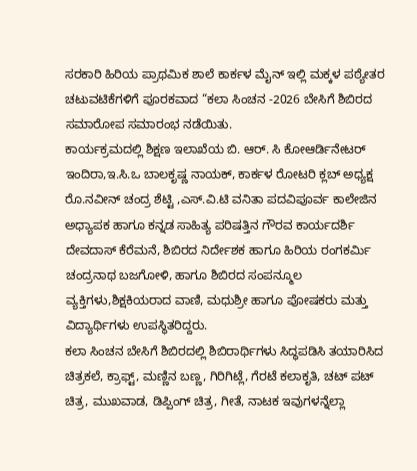ಸರಕಾರಿ ಹಿರಿಯ ಪ್ರಾಥಮಿಕ ಶಾಲೆ ಕಾರ್ಕಳ ಮೈನ್ ಇಲ್ಲಿ ಮಕ್ಕಳ ಪಠ್ಯೇತರ ಚಟುವಟಿಕೆಗಳಿಗೆ ಪೂರಕವಾದ “ಕಲಾ ಸಿಂಚನ -2026 ಬೇಸಿಗೆ ಶಿಬಿರದ ಸಮಾರೋಪ ಸಮಾರಂಭ ನಡೆಯಿತು.
ಕಾರ್ಯಕ್ರಮದಲ್ಲಿ ಶಿಕ್ಷಣ ಇಲಾಖೆಯ ಬಿ. ಆರ್. ಸಿ ಕೋಆರ್ಡಿನೇಟರ್ ಇಂದಿರಾ,ಇ.ಸಿ.ಒ ಬಾಲಕೃಷ್ಣ ನಾಯಕ್, ಕಾರ್ಕಳ ರೋಟರಿ ಕ್ಲಬ್ ಅಧ್ಯಕ್ಷ ರೊ.ನವೀನ್ ಚಂದ್ರ ಶೆಟ್ಟಿ ,ಎಸ್.ವಿ.ಟಿ ವನಿತಾ ಪದವಿಪೂರ್ವ ಕಾಲೇಜಿನ ಅಧ್ಯಾಪಕ ಹಾಗೂ ಕನ್ನಡ ಸಾಹಿತ್ಯ ಪರಿಷತ್ತಿನ ಗೌರವ ಕಾರ್ಯದರ್ಶಿ ದೇವದಾಸ್ ಕೆರೆಮನೆ, ಶಿಬಿರದ ನಿರ್ದೇಶಕ ಹಾಗೂ ಹಿರಿಯ ರಂಗಕರ್ಮಿ ಚಂದ್ರನಾಥ ಬಜಗೋಳಿ, ಹಾಗೂ ಶಿಬಿರದ ಸಂಪನ್ಮೂಲ ವ್ಯಕ್ತಿಗಳು,ಶಿಕ್ಷಕಿಯರಾದ ವಾಣಿ, ಮಧುಶ್ರೀ ಹಾಗೂ ಪೋಷಕರು ಮತ್ತು ವಿದ್ಯಾರ್ಥಿಗಳು ಉಪಸ್ಥಿತರಿದ್ದರು.
ಕಲಾ ಸಿಂಚನ ಬೇಸಿಗೆ ಶಿಬಿರದಲ್ಲಿ ಶಿಬಿರಾರ್ಥಿಗಳು ಸಿದ್ಧಪಡಿಸಿ ತಯಾರಿಸಿದ ಚಿತ್ರಕಲೆ, ಕ್ರಾಫ್ಟ್, ಮಣ್ಣಿನ ಬಣ್ಣ, ಗಿರಿಗಿಟ್ಲೆ, ಗೆರಟೆ ಕಲಾಕೃತಿ, ಚಟ್ ಪಟ್ ಚಿತ್ರ, ಮುಖವಾಡ, ಡಿಪ್ಪಿಂಗ್ ಚಿತ್ರ, ಗೀತೆ, ನಾಟಕ ಇವುಗಳನ್ನೆಲ್ಲಾ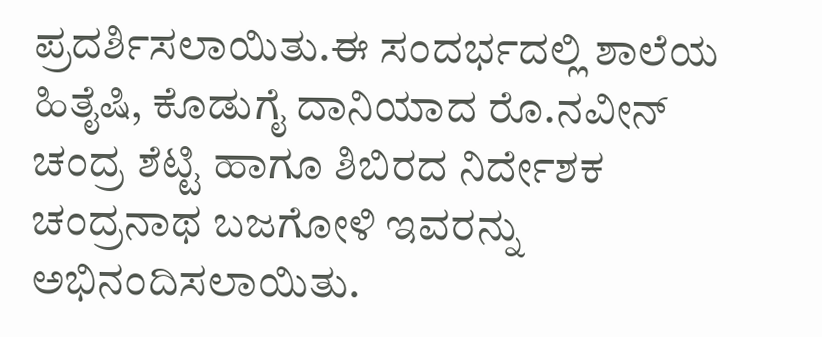ಪ್ರದರ್ಶಿಸಲಾಯಿತು.ಈ ಸಂದರ್ಭದಲ್ಲಿ ಶಾಲೆಯ ಹಿತೈಷಿ, ಕೊಡುಗೈ ದಾನಿಯಾದ ರೊ.ನವೀನ್ ಚಂದ್ರ ಶೆಟ್ಟಿ ಹಾಗೂ ಶಿಬಿರದ ನಿರ್ದೇಶಕ ಚಂದ್ರನಾಥ ಬಜಗೋಳಿ ಇವರನ್ನು ಅಭಿನಂದಿಸಲಾಯಿತು.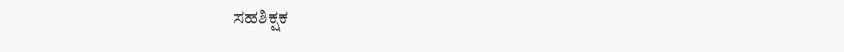ಸಹಶಿಕ್ಷಕ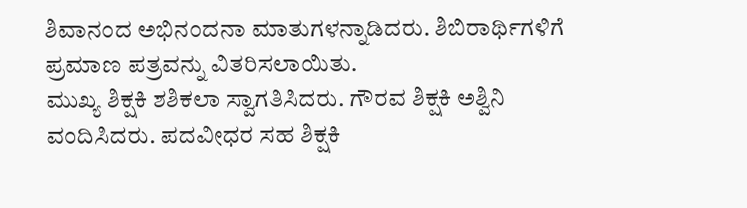ಶಿವಾನಂದ ಅಭಿನಂದನಾ ಮಾತುಗಳನ್ನಾಡಿದರು. ಶಿಬಿರಾರ್ಥಿಗಳಿಗೆ ಪ್ರಮಾಣ ಪತ್ರವನ್ನು ವಿತರಿಸಲಾಯಿತು.
ಮುಖ್ಯ ಶಿಕ್ಷಕಿ ಶಶಿಕಲಾ ಸ್ವಾಗತಿಸಿದರು. ಗೌರವ ಶಿಕ್ಷಕಿ ಅಶ್ವಿನಿ ವಂದಿಸಿದರು. ಪದವೀಧರ ಸಹ ಶಿಕ್ಷಕಿ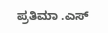ಪ್ರತಿಮಾ .ಎಸ್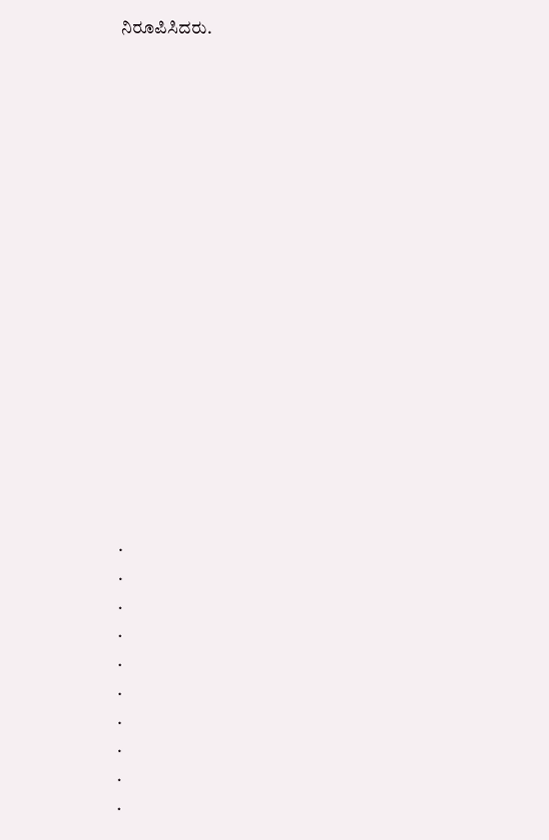ನಿರೂಪಿಸಿದರು.

















.
.
.
.
.
.
.
.
.
.